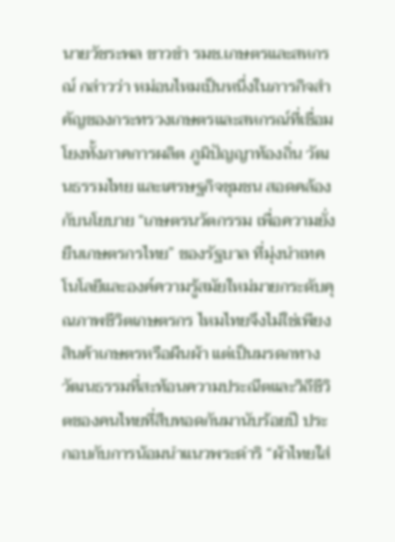นายวัชระพล ขาวขำ รมช.เกษตรและสหกรณ์ กล่าวว่า หม่อนไหมเป็นหนึ่งในภารกิจสำคัญของกระทรวงเกษตรและสหกรณ์ที่เชื่อมโยงทั้งภาคการผลิต ภูมิปัญญาท้องถิ่น วัฒนธรรมไทย และเศรษฐกิจชุมชน สอดคล้องกับนโยบาย “เกษตรนวัตกรรม เพื่อความยั่งยืนเกษตรกรไทย” ของรัฐบาล ที่มุ่งนำเทคโนโลยีและองค์ความรู้สมัยใหม่มายกระดับคุณภาพชีวิตเกษตรกร ไหมไทยจึงไม่ใช่เพียงสินค้าเกษตรหรือผืนผ้า แต่เป็นมรดกทางวัฒนธรรมที่สะท้อนความประณีตและวิถีชีวิตของคนไทยที่สืบทอดกันมานับร้อยปี ประกอบกับการน้อมนำแนวพระดำริ “ผ้าไทยใส่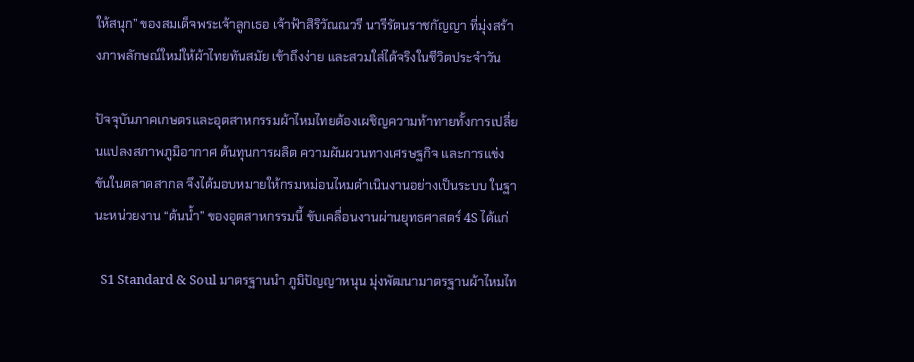ให้สนุก” ของสมเด็จพระเจ้าลูกเธอ เจ้าฟ้าสิริวัณณวรี นารีรัตนราชกัญญา ที่มุ่งสร้างภาพลักษณ์ใหม่ให้ผ้าไทยทันสมัย เข้าถึงง่าย และสวมใส่ได้จริงในชีวิตประจำวัน

ปัจจุบันภาคเกษตรและอุตสาหกรรมผ้าไหมไทยต้องเผชิญความท้าทายทั้งการเปลี่ยนแปลงสภาพภูมิอากาศ ต้นทุนการผลิต ความผันผวนทางเศรษฐกิจ และการแข่งขันในตลาดสากล จึงได้มอบหมายให้กรมหม่อนไหมดำเนินงานอย่างเป็นระบบ ในฐานะหน่วยงาน “ต้นน้ำ” ของอุตสาหกรรมนี้ ขับเคลื่อนงานผ่านยุทธศาสตร์ 4S ได้แก่

  S1 Standard & Soul มาตรฐานนำ ภูมิปัญญาหนุน มุ่งพัฒนามาตรฐานผ้าไหมไท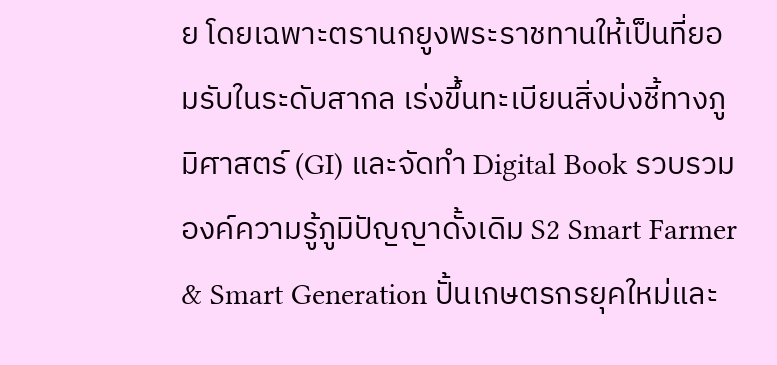ย โดยเฉพาะตรานกยูงพระราชทานให้เป็นที่ยอมรับในระดับสากล เร่งขึ้นทะเบียนสิ่งบ่งชี้ทางภูมิศาสตร์ (GI) และจัดทำ Digital Book รวบรวมองค์ความรู้ภูมิปัญญาดั้งเดิม S2 Smart Farmer & Smart Generation ปั้นเกษตรกรยุคใหม่และ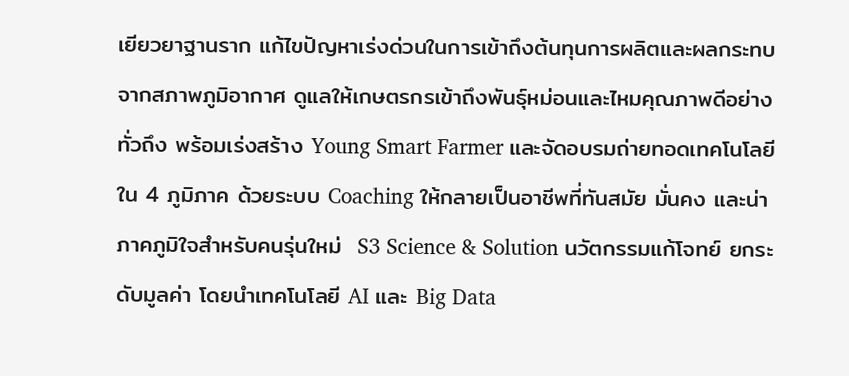เยียวยาฐานราก แก้ไขปัญหาเร่งด่วนในการเข้าถึงต้นทุนการผลิตและผลกระทบจากสภาพภูมิอากาศ ดูแลให้เกษตรกรเข้าถึงพันธุ์หม่อนและไหมคุณภาพดีอย่างทั่วถึง พร้อมเร่งสร้าง Young Smart Farmer และจัดอบรมถ่ายทอดเทคโนโลยีใน 4 ภูมิภาค ด้วยระบบ Coaching ให้กลายเป็นอาชีพที่ทันสมัย มั่นคง และน่าภาคภูมิใจสำหรับคนรุ่นใหม่  S3 Science & Solution นวัตกรรมแก้โจทย์ ยกระดับมูลค่า โดยนำเทคโนโลยี AI และ Big Data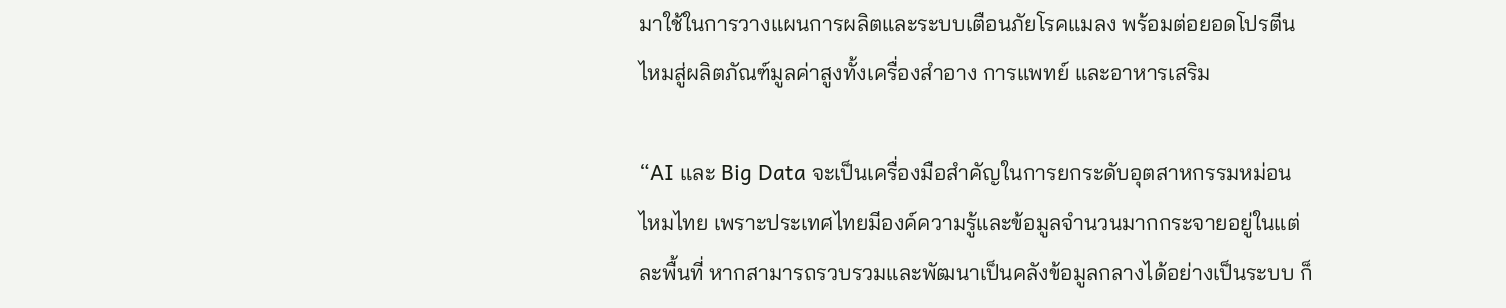มาใช้ในการวางแผนการผลิตและระบบเตือนภัยโรคแมลง พร้อมต่อยอดโปรตีนไหมสู่ผลิตภัณฑ์มูลค่าสูงทั้งเครื่องสำอาง การแพทย์ และอาหารเสริม

“AI และ Big Data จะเป็นเครื่องมือสำคัญในการยกระดับอุตสาหกรรมหม่อนไหมไทย เพราะประเทศไทยมีองค์ความรู้และข้อมูลจำนวนมากกระจายอยู่ในแต่ละพื้นที่ หากสามารถรวบรวมและพัฒนาเป็นคลังข้อมูลกลางได้อย่างเป็นระบบ ก็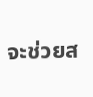จะช่วยส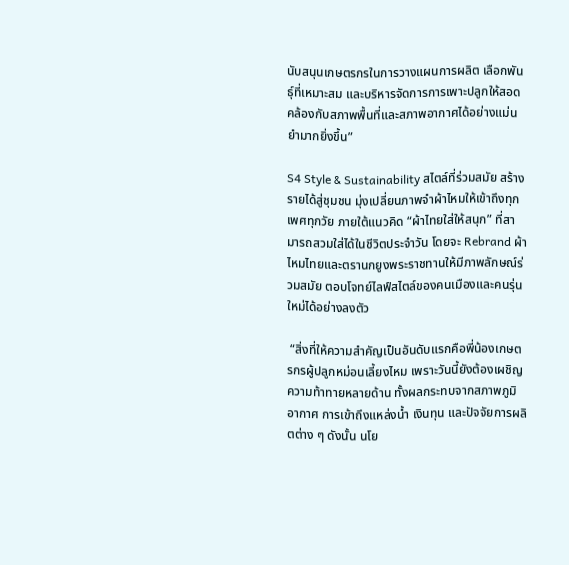นับสนุนเกษตรกรในการวางแผนการผลิต เลือกพันธุ์ที่เหมาะสม และบริหารจัดการการเพาะปลูกให้สอดคล้องกับสภาพพื้นที่และสภาพอากาศได้อย่างแม่นยำมากยิ่งขึ้น”

S4 Style & Sustainability สไตล์ที่ร่วมสมัย สร้างรายได้สู่ชุมชน มุ่งเปลี่ยนภาพจำผ้าไหมให้เข้าถึงทุกเพศทุกวัย ภายใต้แนวคิด “ผ้าไทยใส่ให้สนุก” ที่สามารถสวมใส่ได้ในชีวิตประจำวัน โดยจะ Rebrand ผ้าไหมไทยและตรานกยูงพระราชทานให้มีภาพลักษณ์ร่วมสมัย ตอบโจทย์ไลฟ์สไตล์ของคนเมืองและคนรุ่นใหม่ได้อย่างลงตัว

 “สิ่งที่ให้ความสำคัญเป็นอันดับแรกคือพี่น้องเกษตรกรผู้ปลูกหม่อนเลี้ยงไหม เพราะวันนี้ยังต้องเผชิญความท้าทายหลายด้าน ทั้งผลกระทบจากสภาพภูมิอากาศ การเข้าถึงแหล่งน้ำ เงินทุน และปัจจัยการผลิตต่าง ๆ ดังนั้น นโย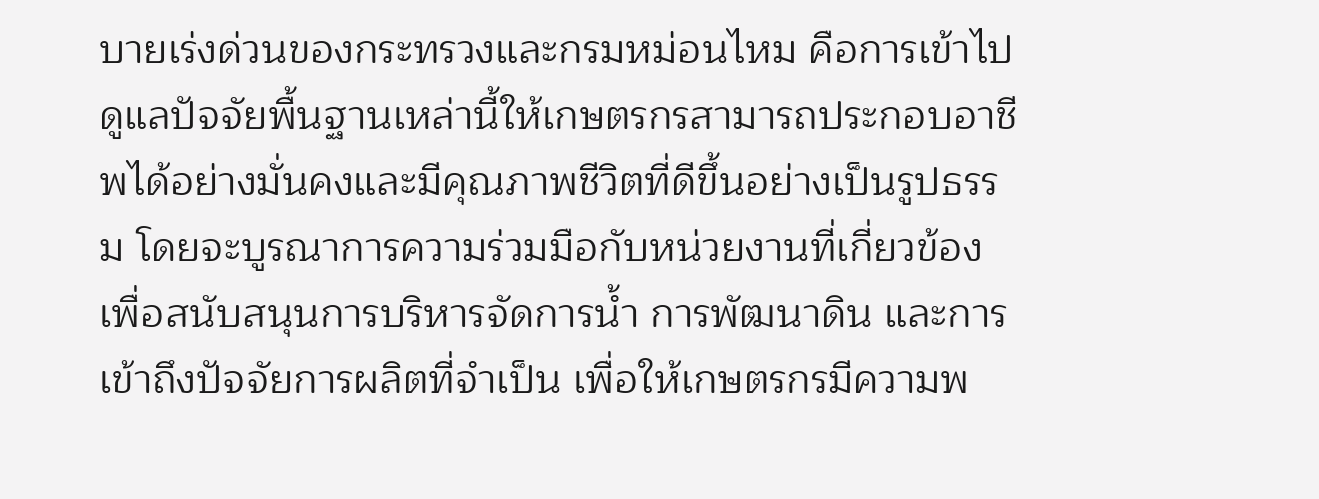บายเร่งด่วนของกระทรวงและกรมหม่อนไหม คือการเข้าไปดูแลปัจจัยพื้นฐานเหล่านี้ให้เกษตรกรสามารถประกอบอาชีพได้อย่างมั่นคงและมีคุณภาพชีวิตที่ดีขึ้นอย่างเป็นรูปธรรม โดยจะบูรณาการความร่วมมือกับหน่วยงานที่เกี่ยวข้อง เพื่อสนับสนุนการบริหารจัดการน้ำ การพัฒนาดิน และการเข้าถึงปัจจัยการผลิตที่จำเป็น เพื่อให้เกษตรกรมีความพ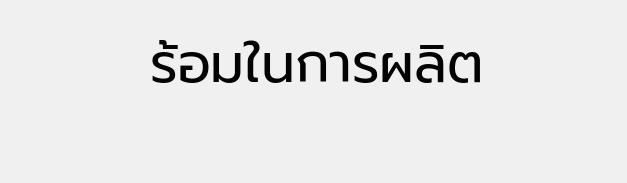ร้อมในการผลิต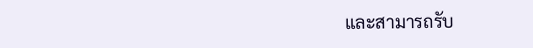และสามารถรับ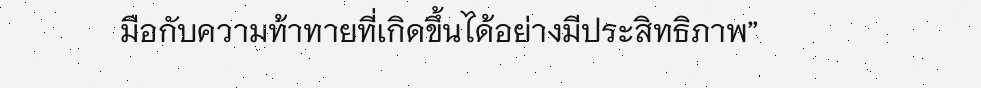มือกับความท้าทายที่เกิดขึ้นได้อย่างมีประสิทธิภาพ”